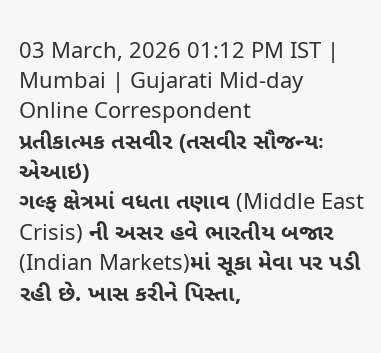03 March, 2026 01:12 PM IST | Mumbai | Gujarati Mid-day Online Correspondent
પ્રતીકાત્મક તસવીર (તસવીર સૌજન્યઃ એઆઇ)
ગલ્ફ ક્ષેત્રમાં વધતા તણાવ (Middle East Crisis) ની અસર હવે ભારતીય બજાર (Indian Markets)માં સૂકા મેવા પર પડી રહી છે. ખાસ કરીને પિસ્તા,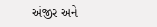અંજીર અને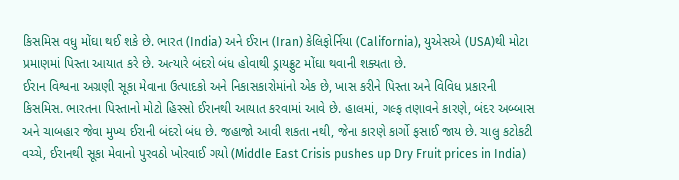કિસમિસ વધુ મોંઘા થઈ શકે છે. ભારત (India) અને ઈરાન (Iran) કેલિફોર્નિયા (California), યુએસએ (USA)થી મોટા પ્રમાણમાં પિસ્તા આયાત કરે છે. અત્યારે બંદરો બંધ હોવાથી ડ્રાયફ્રુટ મોંઘા થવાની શક્યતા છે.
ઈરાન વિશ્વના અગ્રણી સૂકા મેવાના ઉત્પાદકો અને નિકાસકારોમાંનો એક છે, ખાસ કરીને પિસ્તા અને વિવિધ પ્રકારની કિસમિસ. ભારતના પિસ્તાનો મોટો હિસ્સો ઈરાનથી આયાત કરવામાં આવે છે. હાલમાં, ગલ્ફ તણાવને કારણે, બંદર અબ્બાસ અને ચાબહાર જેવા મુખ્ય ઈરાની બંદરો બંધ છે. જહાજો આવી શકતા નથી, જેના કારણે કાર્ગો ફસાઈ જાય છે. ચાલુ કટોકટી વચ્ચે, ઈરાનથી સૂકા મેવાનો પુરવઠો ખોરવાઈ ગયો (Middle East Crisis pushes up Dry Fruit prices in India)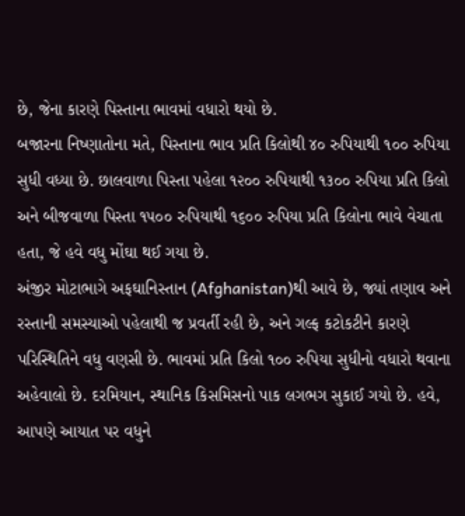છે, જેના કારણે પિસ્તાના ભાવમાં વધારો થયો છે.
બજારના નિષ્ણાતોના મતે, પિસ્તાના ભાવ પ્રતિ કિલોથી ૪૦ રુપિયાથી ૧૦૦ રુપિયા સુધી વધ્યા છે. છાલવાળા પિસ્તા પહેલા ૧૨૦૦ રુપિયાથી ૧૩૦૦ રુપિયા પ્રતિ કિલો અને બીજવાળા પિસ્તા ૧૫૦૦ રુપિયાથી ૧૬૦૦ રુપિયા પ્રતિ કિલોના ભાવે વેચાતા હતા, જે હવે વધુ મોંઘા થઈ ગયા છે.
અંજીર મોટાભાગે અફઘાનિસ્તાન (Afghanistan)થી આવે છે, જ્યાં તણાવ અને રસ્તાની સમસ્યાઓ પહેલાથી જ પ્રવર્તી રહી છે, અને ગલ્ફ કટોકટીને કારણે પરિસ્થિતિને વધુ વણસી છે. ભાવમાં પ્રતિ કિલો ૧૦૦ રુપિયા સુધીનો વધારો થવાના અહેવાલો છે. દરમિયાન, સ્થાનિક કિસમિસનો પાક લગભગ સુકાઈ ગયો છે. હવે, આપણે આયાત પર વધુને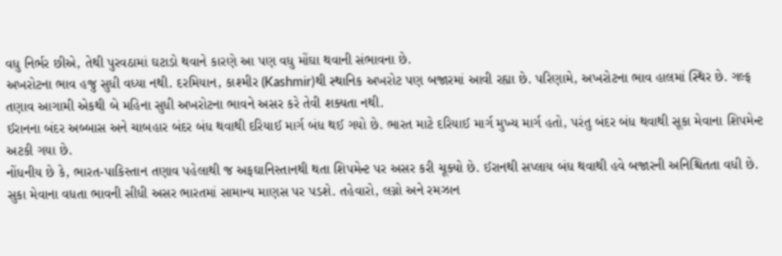વધુ નિર્ભર છીએ, તેથી પુરવઠામાં ઘટાડો થવાને કારણે આ પણ વધુ મોંઘા થવાની સંભાવના છે.
અખરોટના ભાવ હજુ સુધી વધ્યા નથી. દરમિયાન, કાશ્મીર (Kashmir)થી સ્થાનિક અખરોટ પણ બજારમાં આવી રહ્યા છે. પરિણામે, અખરોટના ભાવ હાલમાં સ્થિર છે. ગલ્ફ તણાવ આગામી એકથી બે મહિના સુધી અખરોટના ભાવને અસર કરે તેવી શક્યતા નથી.
ઈરાનના બંદર અબ્બાસ અને ચાબહાર બંદર બંધ થવાથી દરિયાઈ માર્ગ બંધ થઈ ગયો છે. ભારત માટે દરિયાઈ માર્ગ મુખ્ય માર્ગ હતો, પરંતુ બંદર બંધ થવાથી સૂકા મેવાના શિપમેન્ટ અટકી ગયા છે.
નોંધનીય છે કે, ભારત-પાકિસ્તાન તણાવ પહેલાથી જ અફઘાનિસ્તાનથી થતા શિપમેન્ટ પર અસર કરી ચૂક્યો છે. ઈરાનથી સપ્લાય બંધ થવાથી હવે બજારની અનિશ્ચિતતા વધી છે.
સુકા મેવાના વધતા ભાવની સીધી અસર ભારતમાં સામાન્ય માણસ પર પડશે. તહેવારો, લગ્નો અને રમઝાન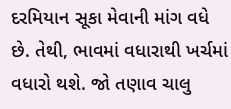દરમિયાન સૂકા મેવાની માંગ વધે છે. તેથી, ભાવમાં વધારાથી ખર્ચમાં વધારો થશે. જો તણાવ ચાલુ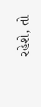રહેશે, તો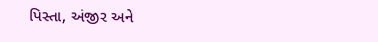પિસ્તા, અંજીર અને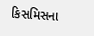કિસમિસના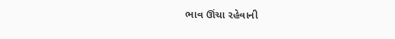ભાવ ઊંચા રહેવાની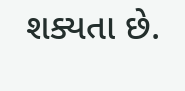શક્યતા છે.